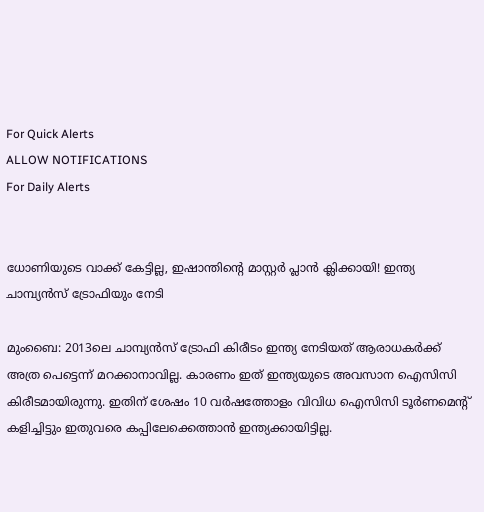For Quick Alerts
ALLOW NOTIFICATIONS
For Daily Alerts


ധോണിയുടെ വാക്ക് കേട്ടില്ല, ഇഷാന്തിന്റെ മാസ്റ്റര്‍ പ്ലാന്‍ ക്ലിക്കായി! ഇന്ത്യ ചാമ്പ്യന്‍സ് ട്രോഫിയും നേടി

മുംബൈ: 2013ലെ ചാമ്പ്യന്‍സ് ട്രോഫി കിരീടം ഇന്ത്യ നേടിയത് ആരാധകര്‍ക്ക് അത്ര പെട്ടെന്ന് മറക്കാനാവില്ല. കാരണം ഇത് ഇന്ത്യയുടെ അവസാന ഐസിസി കിരീടമായിരുന്നു. ഇതിന് ശേഷം 10 വര്‍ഷത്തോളം വിവിധ ഐസിസി ടൂര്‍ണമെന്റ് കളിച്ചിട്ടും ഇതുവരെ കപ്പിലേക്കെത്താന്‍ ഇന്ത്യക്കായിട്ടില്ല.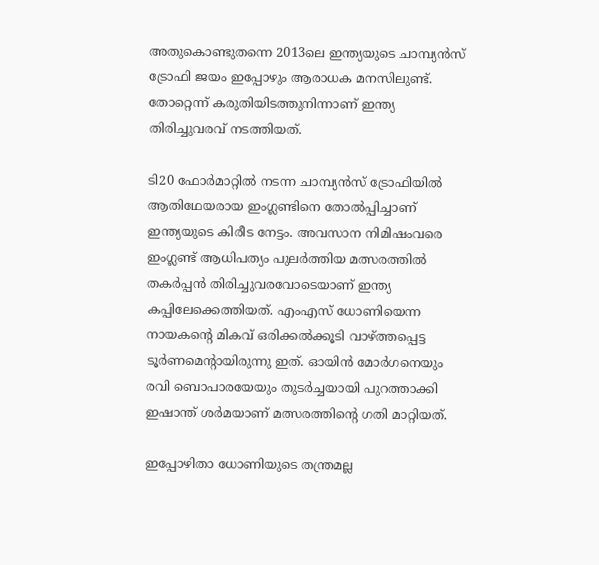അതുകൊണ്ടുതന്നെ 2013ലെ ഇന്ത്യയുടെ ചാമ്പ്യന്‍സ് ട്രോഫി ജയം ഇപ്പോഴും ആരാധക മനസിലുണ്ട്. തോറ്റെന്ന് കരുതിയിടത്തുനിന്നാണ് ഇന്ത്യ തിരിച്ചുവരവ് നടത്തിയത്.

ടി20 ഫോര്‍മാറ്റില്‍ നടന്ന ചാമ്പ്യന്‍സ് ട്രോഫിയില്‍ ആതിഥേയരായ ഇംഗ്ലണ്ടിനെ തോല്‍പ്പിച്ചാണ് ഇന്ത്യയുടെ കിരീട നേട്ടം. അവസാന നിമിഷംവരെ ഇംഗ്ലണ്ട് ആധിപത്യം പുലര്‍ത്തിയ മത്സരത്തില്‍ തകര്‍പ്പന്‍ തിരിച്ചുവരവോടെയാണ് ഇന്ത്യ കപ്പിലേക്കെത്തിയത്. എംഎസ് ധോണിയെന്ന നായകന്റെ മികവ് ഒരിക്കല്‍ക്കൂടി വാഴ്ത്തപ്പെട്ട ടൂര്‍ണമെന്റായിരുന്നു ഇത്. ഓയിന്‍ മോര്‍ഗനെയും രവി ബൊപാരയേയും തുടര്‍ച്ചയായി പുറത്താക്കി ഇഷാന്ത് ശര്‍മയാണ് മത്സരത്തിന്റെ ഗതി മാറ്റിയത്.

ഇപ്പോഴിതാ ധോണിയുടെ തന്ത്രമല്ല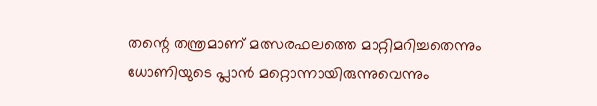തന്റെ തന്ത്രമാണ് മത്സരഫലത്തെ മാറ്റിമറിച്ചതെന്നും ധോണിയുടെ പ്ലാന്‍ മറ്റൊന്നായിരുന്നുവെന്നും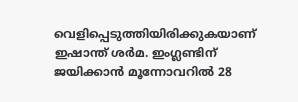വെളിപ്പെടുത്തിയിരിക്കുകയാണ് ഇഷാന്ത് ശര്‍മ. ഇംഗ്ലണ്ടിന് ജയിക്കാന്‍ മൂന്നോവറില്‍ 28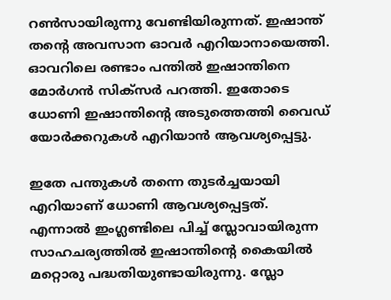റണ്‍സായിരുന്നു വേണ്ടിയിരുന്നത്. ഇഷാന്ത് തന്റെ അവസാന ഓവര്‍ എറിയാനായെത്തി. ഓവറിലെ രണ്ടാം പന്തില്‍ ഇഷാന്തിനെ മോര്‍ഗന്‍ സിക്‌സര്‍ പറത്തി. ഇതോടെ ധോണി ഇഷാന്തിന്റെ അടുത്തെത്തി വൈഡ് യോര്‍ക്കറുകള്‍ എറിയാന്‍ ആവശ്യപ്പെട്ടു.

ഇതേ പന്തുകള്‍ തന്നെ തുടര്‍ച്ചയായി എറിയാണ് ധോണി ആവശ്യപ്പെട്ടത്. എന്നാല്‍ ഇംഗ്ലണ്ടിലെ പിച്ച് സ്ലോവായിരുന്ന സാഹചര്യത്തില്‍ ഇഷാന്തിന്റെ കൈയില്‍ മറ്റൊരു പദ്ധതിയുണ്ടായിരുന്നു. സ്ലോ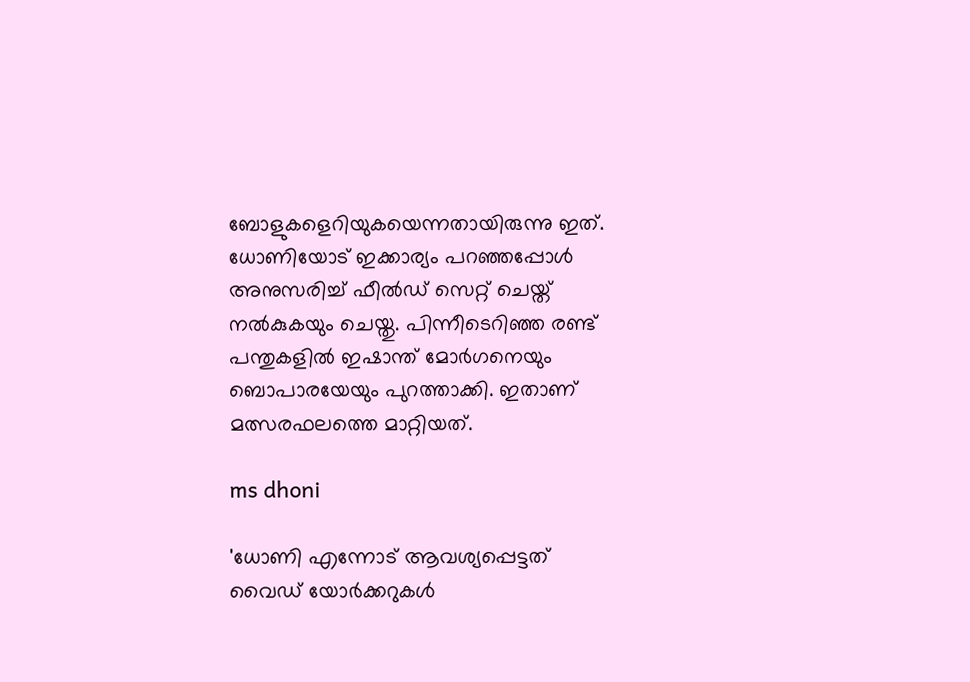ബോളുകളെറിയുകയെന്നതായിരുന്നു ഇത്. ധോണിയോട് ഇക്കാര്യം പറഞ്ഞപ്പോള്‍ അനുസരിച്ച് ഫീല്‍ഡ് സെറ്റ് ചെയ്ത് നല്‍കുകയും ചെയ്തു. പിന്നീടെറിഞ്ഞ രണ്ട് പന്തുകളില്‍ ഇഷാന്ത് മോര്‍ഗനെയും ബൊപാരയേയും പുറത്താക്കി. ഇതാണ് മത്സരഫലത്തെ മാറ്റിയത്.

ms dhoni

'ധോണി എന്നോട് ആവശ്യപ്പെട്ടത് വൈഡ് യോര്‍ക്കറുകള്‍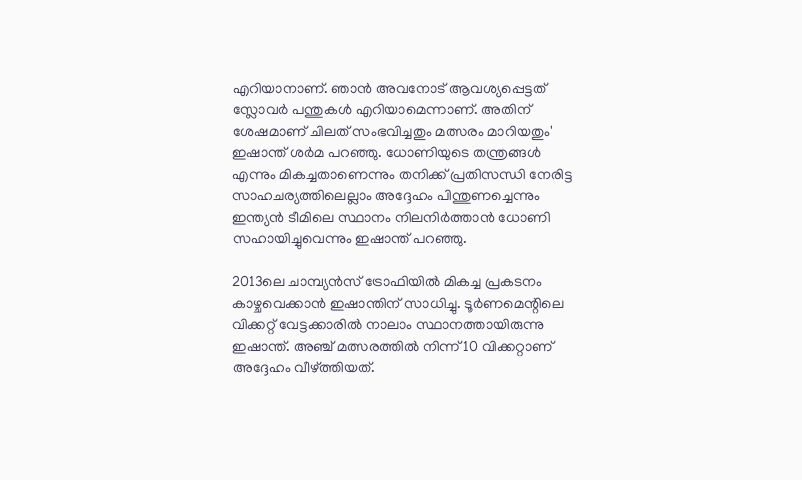എറിയാനാണ്. ഞാന്‍ അവനോട് ആവശ്യപ്പെട്ടത് സ്ലോവര്‍ പന്തുകള്‍ എറിയാമെന്നാണ്. അതിന് ശേഷമാണ് ചിലത് സംഭവിച്ചതും മത്സരം മാറിയതും' ഇഷാന്ത് ശര്‍മ പറഞ്ഞു. ധോണിയുടെ തന്ത്രങ്ങള്‍ എന്നും മികച്ചതാണെന്നും തനിക്ക് പ്രതിസന്ധി നേരിട്ട സാഹചര്യത്തിലെല്ലാം അദ്ദേഹം പിന്തുണച്ചെന്നും ഇന്ത്യന്‍ ടീമിലെ സ്ഥാനം നിലനിര്‍ത്താന്‍ ധോണി സഹായിച്ചുവെന്നും ഇഷാന്ത് പറഞ്ഞു.

2013ലെ ചാമ്പ്യന്‍സ് ട്രോഫിയില്‍ മികച്ച പ്രകടനം കാഴ്ചവെക്കാന്‍ ഇഷാന്തിന് സാധിച്ചു. ടൂര്‍ണമെന്റിലെ വിക്കറ്റ് വേട്ടക്കാരില്‍ നാലാം സ്ഥാനത്തായിരുന്നു ഇഷാന്ത്. അഞ്ച് മത്സരത്തില്‍ നിന്ന് 10 വിക്കറ്റാണ് അദ്ദേഹം വീഴ്ത്തിയത്.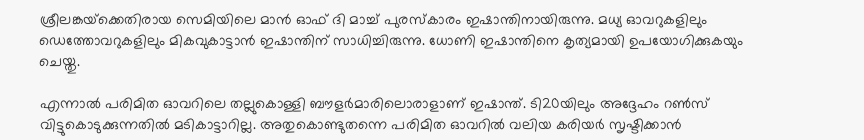ശ്രീലങ്കയ്‌ക്കെതിരായ സെമിയിലെ മാന്‍ ഓഫ് ദി മാച്ച് പുരസ്‌കാരം ഇഷാന്തിനായിരുന്നു. മധ്യ ഓവറുകളിലും ഡെത്തോവറുകളിലും മികവുകാട്ടാന്‍ ഇഷാന്തിന് സാധിച്ചിരുന്നു. ധോണി ഇഷാന്തിനെ കൃത്യമായി ഉപയോഗിക്കുകയും ചെയ്തു.

എന്നാല്‍ പരിമിത ഓവറിലെ തല്ലുകൊള്ളി ബൗളര്‍മാരിലൊരാളാണ് ഇഷാന്ത്. ടി20യിലും അദ്ദേഹം റണ്‍സ് വിട്ടുകൊടുക്കുന്നതില്‍ മടികാട്ടാറില്ല. അതുകൊണ്ടുതന്നെ പരിമിത ഓവറില്‍ വലിയ കരിയര്‍ സൃഷ്ടിക്കാന്‍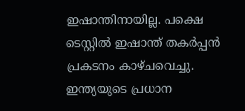ഇഷാന്തിനായില്ല. പക്ഷെ ടെസ്റ്റില്‍ ഇഷാന്ത് തകര്‍പ്പന്‍ പ്രകടനം കാഴ്ചവെച്ചു. ഇന്ത്യയുടെ പ്രധാന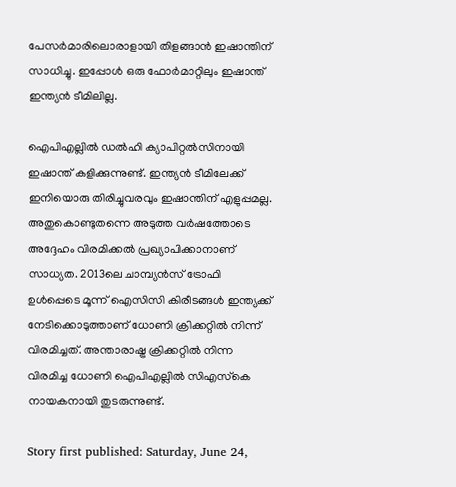പേസര്‍മാരിലൊരാളായി തിളങ്ങാന്‍ ഇഷാന്തിന് സാധിച്ചു. ഇപ്പോള്‍ ഒരു ഫോര്‍മാറ്റിലും ഇഷാന്ത് ഇന്ത്യന്‍ ടീമിലില്ല.

ഐപിഎല്ലില്‍ ഡല്‍ഹി ക്യാപിറ്റല്‍സിനായി ഇഷാന്ത് കളിക്കുന്നുണ്ട്. ഇന്ത്യന്‍ ടീമിലേക്ക് ഇനിയൊരു തിരിച്ചുവരവും ഇഷാന്തിന് എളുപ്പമല്ല. അതുകൊണ്ടുതന്നെ അടുത്ത വര്‍ഷത്തോടെ അദ്ദേഹം വിരമിക്കല്‍ പ്രഖ്യാപിക്കാനാണ് സാധ്യത. 2013ലെ ചാമ്പ്യന്‍സ് ട്രോഫി ഉള്‍പ്പെടെ മൂന്ന് ഐസിസി കിരീടങ്ങള്‍ ഇന്ത്യക്ക് നേടിക്കൊടുത്താണ് ധോണി ക്രിക്കറ്റില്‍ നിന്ന് വിരമിച്ചത്. അന്താരാഷ്ട്ര ക്രിക്കറ്റില്‍ നിന്ന വിരമിച്ച ധോണി ഐപിഎല്ലില്‍ സിഎസ്‌കെ നായകനായി തുടരുന്നുണ്ട്.

Story first published: Saturday, June 24,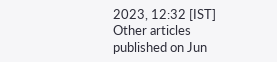2023, 12:32 [IST]
Other articles published on Jun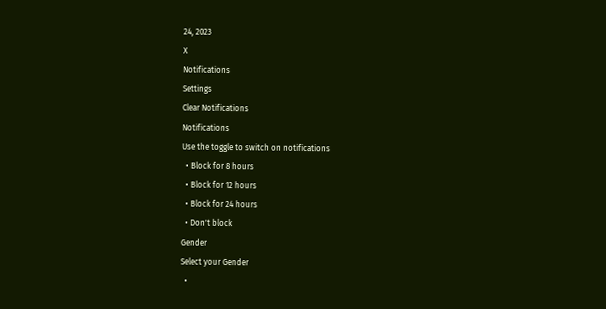24, 2023
X
Notifications
Settings
Clear Notifications
Notifications
Use the toggle to switch on notifications
  • Block for 8 hours
  • Block for 12 hours
  • Block for 24 hours
  • Don't block
Gender
Select your Gender
  •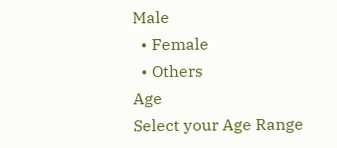Male
  • Female
  • Others
Age
Select your Age Range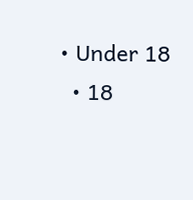• Under 18
  • 18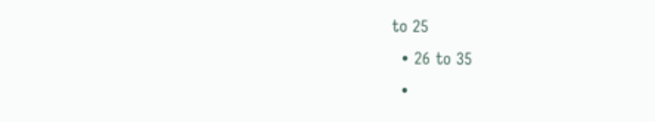to 25
  • 26 to 35
  •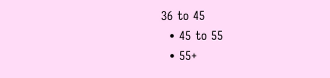36 to 45
  • 45 to 55
  • 55+